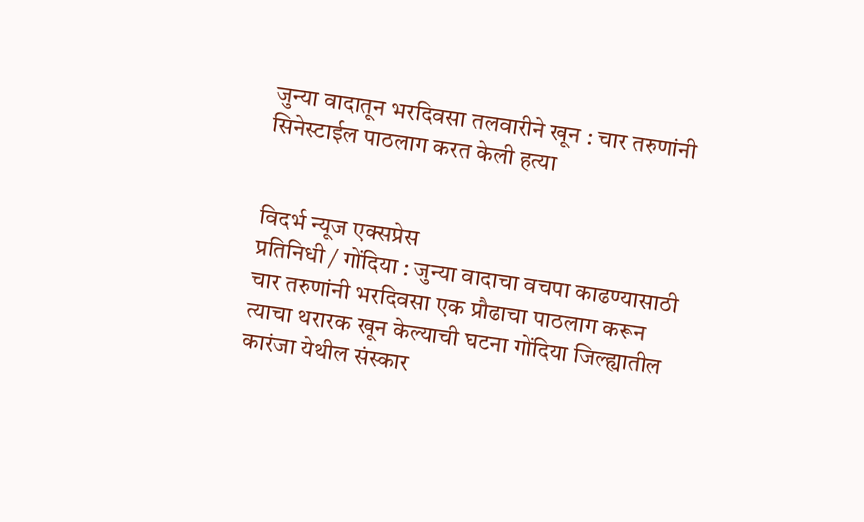जुन्या वादातून भरदिवसा तलवारीने खून : चार तरुणांनी सिनेस्टाईल पाठलाग करत केली हत्या


विदर्भ न्यूज एक्सप्रेस
प्रतिनिधी / गोंदिया : जुन्या वादाचा वचपा काढण्यासाठी चार तरुणांनी भरदिवसा एक प्रौढाचा पाठलाग करून त्याचा थरारक खून केल्याची घटना गोंदिया जिल्ह्यातील कारंजा येथील संस्कार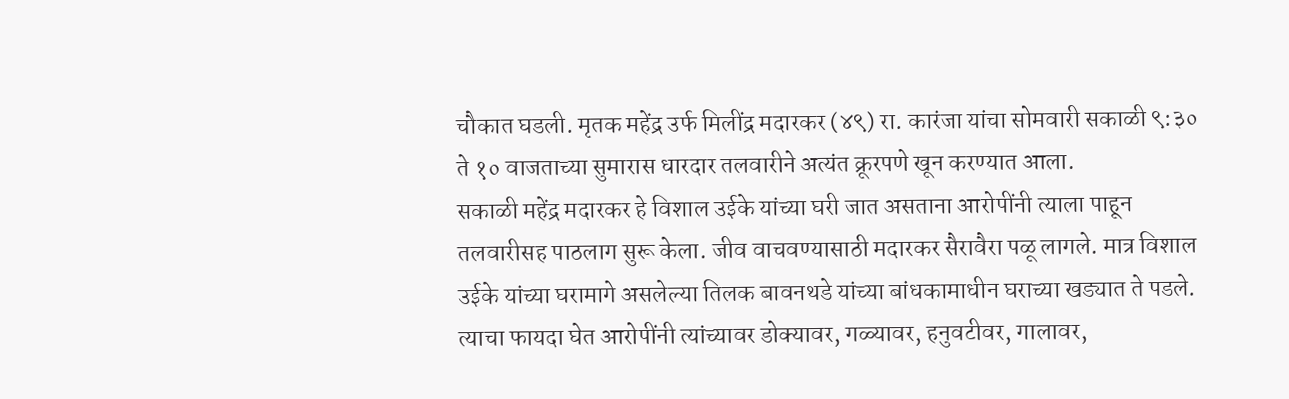चौकात घडली. मृतक महेंद्र उर्फ मिलींद्र मदारकर (४९) रा. कारंजा यांचा सोमवारी सकाळी ९:३० ते १० वाजताच्या सुमारास धारदार तलवारीने अत्यंत क्रूरपणे खून करण्यात आला.
सकाळी महेंद्र मदारकर हे विशाल उईके यांच्या घरी जात असताना आरोपींनी त्याला पाहून तलवारीसह पाठलाग सुरू केला. जीव वाचवण्यासाठी मदारकर सैरावैरा पळू लागले. मात्र विशाल उईके यांच्या घरामागे असलेल्या तिलक बावनथडे यांच्या बांधकामाधीन घराच्या खड्यात ते पडले. त्याचा फायदा घेत आरोपींनी त्यांच्यावर डोक्यावर, गळ्यावर, हनुवटीवर, गालावर,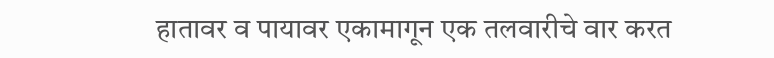हातावर व पायावर एकामागून एक तलवारीचे वार करत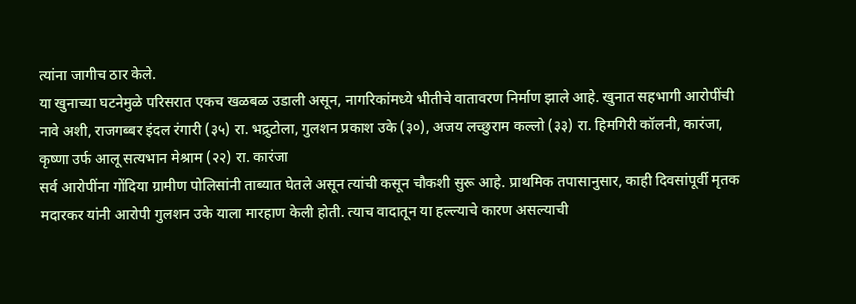त्यांना जागीच ठार केले.
या खुनाच्या घटनेमुळे परिसरात एकच खळबळ उडाली असून, नागरिकांमध्ये भीतीचे वातावरण निर्माण झाले आहे. खुनात सहभागी आरोपींची नावे अशी, राजगब्बर इंदल रंगारी (३५) रा. भद्रुटोला, गुलशन प्रकाश उके (३०), अजय लच्छुराम कल्लो (३३) रा. हिमगिरी कॉलनी, कारंजा, कृष्णा उर्फ आलू सत्यभान मेश्राम (२२) रा. कारंजा
सर्व आरोपींना गोंदिया ग्रामीण पोलिसांनी ताब्यात घेतले असून त्यांची कसून चौकशी सुरू आहे. प्राथमिक तपासानुसार, काही दिवसांपूर्वी मृतक मदारकर यांनी आरोपी गुलशन उके याला मारहाण केली होती. त्याच वादातून या हल्ल्याचे कारण असल्याची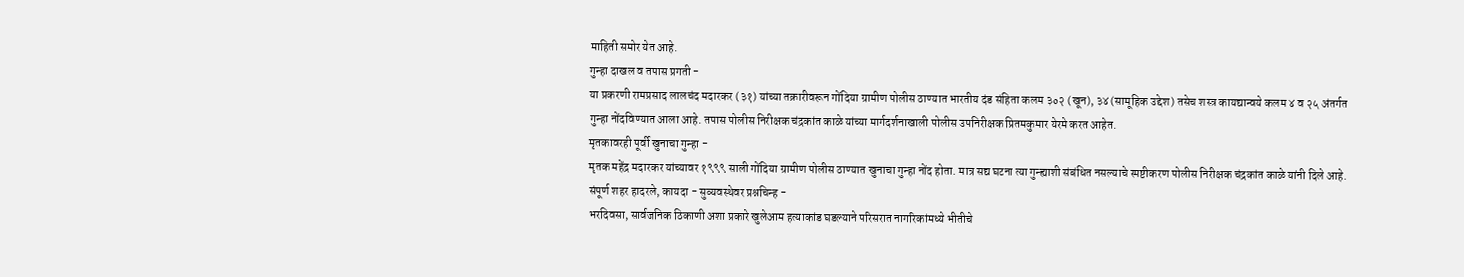माहिती समोर येत आहे.
गुन्हा दाखल व तपास प्रगती -
या प्रकरणी रामप्रसाद लालचंद मदारकर (३१) यांच्या तक्रारीवरून गोंदिया ग्रामीण पोलीस ठाण्यात भारतीय दंड संहिता कलम ३०२ (खून), ३४ (सामूहिक उद्देश) तसेच शस्त्र कायद्यान्वये कलम ४ व २५ अंतर्गत गुन्हा नोंदविण्यात आला आहे. तपास पोलीस निरीक्षक चंद्रकांत काळे यांच्या मार्गदर्शनाखाली पोलीस उपनिरीक्षक प्रितमकुमार येरमे करत आहेत.
मृतकावरही पूर्वी खुनाचा गुन्हा -
मृतक महेंद्र मदारकर यांच्यावर १९९९ साली गोंदिया ग्रामीण पोलीस ठाण्यात खुनाचा गुन्हा नोंद होता. मात्र सद्य घटना त्या गुन्ह्याशी संबंधित नसल्याचे स्पष्टीकरण पोलीस निरीक्षक चंद्रकांत काळे यांनी दिले आहे.
संपूर्ण शहर हादरले, कायदा - सुव्यवस्थेवर प्रश्नचिन्ह -
भरदिवसा, सार्वजनिक ठिकाणी अशा प्रकारे खुलेआम हत्याकांड घडल्याने परिसरात नागरिकांमध्ये भीतीचे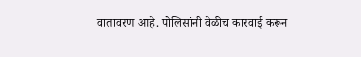वातावरण आहे. पोलिसांनी वेळीच कारवाई करून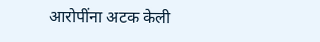आरोपींना अटक केली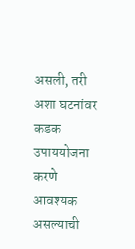असली, तरी अशा घटनांवर कडक उपाययोजना करणे आवश्यक असल्याची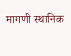मागणी स्थानिक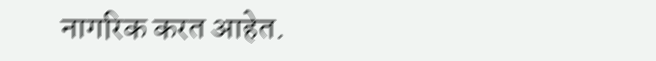नागरिक करत आहेत.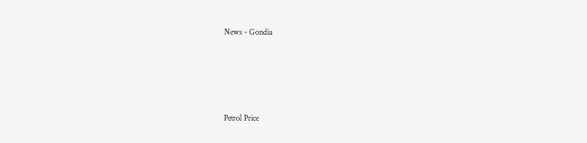News - Gondia




Petrol Price